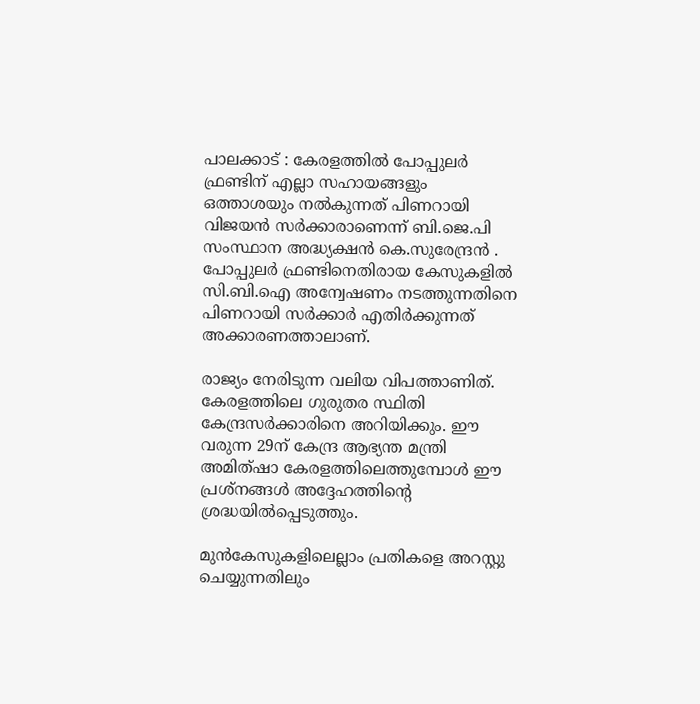പാലക്കാട് : കേരളത്തില്‍ പോപ്പുലര്‍ ഫ്രണ്ടിന് എല്ലാ സഹായങ്ങളും ഒത്താശയും നല്‍കുന്നത് പിണറായി വിജയന്‍ സര്‍ക്കാരാണെന്ന് ബി.ജെ.പി സംസ്ഥാന അദ്ധ്യക്ഷന്‍ കെ.സുരേന്ദ്രന്‍ . പോപ്പുലര്‍ ഫ്രണ്ടിനെതിരായ കേസുകളില്‍ സി.ബി.ഐ അന്വേഷണം നടത്തുന്നതിനെ പിണറായി സര്‍ക്കാര്‍ എതിര്‍ക്കുന്നത് അക്കാരണത്താലാണ്.

രാജ്യം നേരിടുന്ന വലിയ വിപത്താണിത്. കേരളത്തിലെ ഗുരുതര സ്ഥിതി കേന്ദ്രസര്‍ക്കാരിനെ അറിയിക്കും. ഈ വരുന്ന 29ന് കേന്ദ്ര ആഭ്യന്ത മന്ത്രി അമിത്ഷാ കേരളത്തിലെത്തുമ്പോള്‍ ഈ പ്രശ്‌നങ്ങള്‍ അദ്ദേഹത്തിന്റെ ശ്രദ്ധയില്‍പ്പെടുത്തും.

മുന്‍കേസുകളിലെല്ലാം പ്രതികളെ അറസ്റ്റു ചെയ്യുന്നതിലും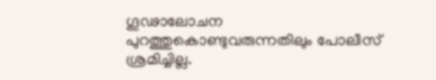ഗൂഢാലോചന പുറത്തുകൊണ്ടുവരുന്നതിലും പോലീസ് ശ്രമിച്ചില്ല.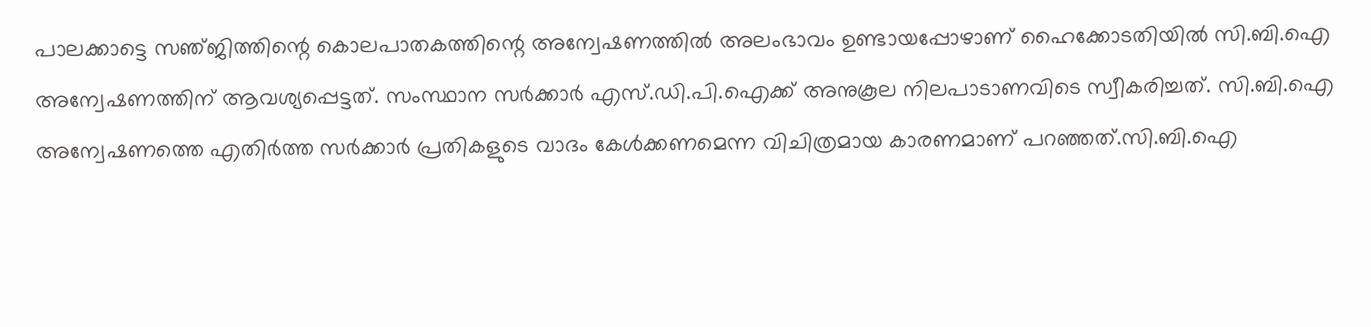പാലക്കാട്ടെ സഞ്‌ജിത്തിന്റെ കൊലപാതകത്തിന്റെ അന്വേഷണത്തില്‍ അലംഭാവം ഉണ്ടായപ്പോഴാണ് ഹൈക്കോടതിയില്‍ സി.ബി.ഐ അന്വേഷണത്തിന് ആവശ്യപ്പെട്ടത്. സംസ്ഥാന സര്‍ക്കാര്‍ എസ്.ഡി.പി.ഐക്ക് അനുകൂല നിലപാടാണവിടെ സ്വീകരിച്ചത്. സി.ബി.ഐ അന്വേഷണത്തെ എതിര്‍ത്ത സര്‍ക്കാര്‍ പ്രതികളുടെ വാദം കേള്‍ക്കണമെന്ന വിചിത്രമായ കാരണമാണ് പറഞ്ഞത്.സി.ബി.ഐ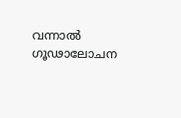വന്നാല്‍ ഗൂഢാലോചന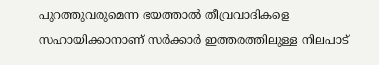പുറത്തുവരുമെന്ന ഭയത്താല്‍ തീവ്രവാദികളെ സഹായിക്കാനാണ് സര്‍ക്കാര്‍ ഇത്തരത്തിലുള്ള നിലപാട്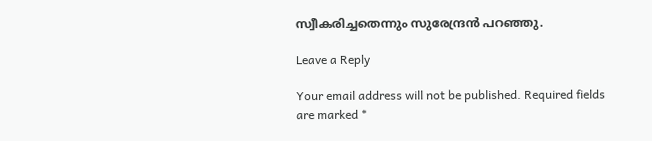സ്വീകരിച്ചതെന്നും സുരേന്ദ്രന്‍ പറഞ്ഞു.

Leave a Reply

Your email address will not be published. Required fields are marked *